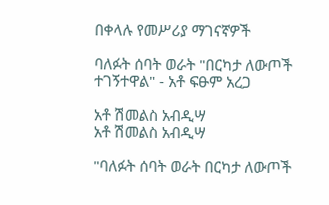በቀላሉ የመሥሪያ ማገናኛዎች

ባለፉት ሰባት ወራት "በርካታ ለውጦች ተገኝተዋል" - አቶ ፍፁም አረጋ

አቶ ሽመልስ አብዲሣ
አቶ ሽመልስ አብዲሣ

"ባለፉት ሰባት ወራት በርካታ ለውጦች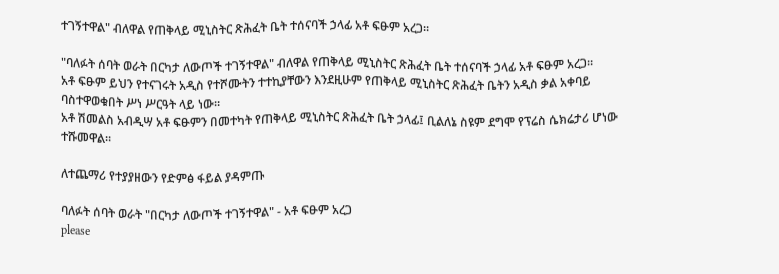ተገኝተዋል" ብለዋል የጠቅላይ ሚኒስትር ጽሕፈት ቤት ተሰናባች ኃላፊ አቶ ፍፁም አረጋ።

"ባለፉት ሰባት ወራት በርካታ ለውጦች ተገኝተዋል" ብለዋል የጠቅላይ ሚኒስትር ጽሕፈት ቤት ተሰናባች ኃላፊ አቶ ፍፁም አረጋ።
አቶ ፍፁም ይህን የተናገሩት አዲስ የተሾሙትን ተተኪያቸውን እንደዚሁም የጠቅላይ ሚኒስትር ጽሕፈት ቤትን አዲስ ቃል አቀባይ ባስተዋወቁበት ሥነ ሥርዓት ላይ ነው።
አቶ ሽመልስ አብዲሣ አቶ ፍፁምን በመተካት የጠቅላይ ሚኒስትር ጽሕፈት ቤት ኃላፊ፤ ቢልለኔ ስዩም ደግሞ የፕሬስ ሴክሬታሪ ሆነው ተሹመዋል።

ለተጨማሪ የተያያዘውን የድምፅ ፋይል ያዳምጡ

ባለፉት ሰባት ወራት "በርካታ ለውጦች ተገኝተዋል" - አቶ ፍፁም አረጋ
please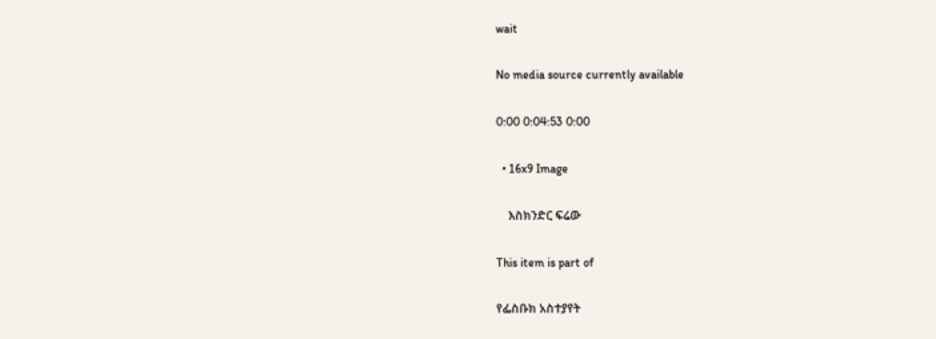wait

No media source currently available

0:00 0:04:53 0:00

  • 16x9 Image

    እስክንድር ፍሬው

This item is part of

የፌስቡክ አስተያየት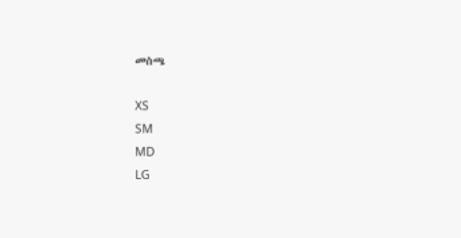መስጫ

XS
SM
MD
LG